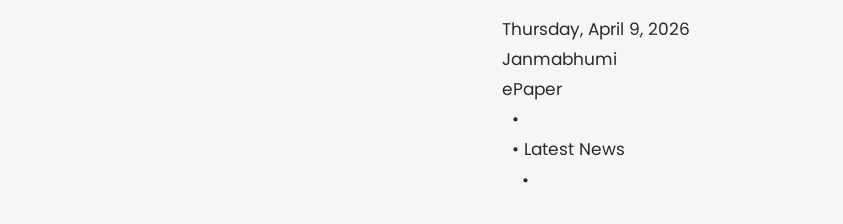Thursday, April 9, 2026
Janmabhumi
ePaper
  •
  • Latest News
    •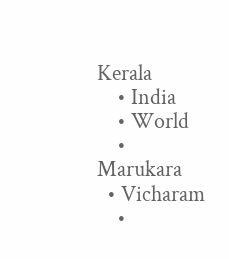Kerala
    • India
    • World
    • Marukara
  • Vicharam
    •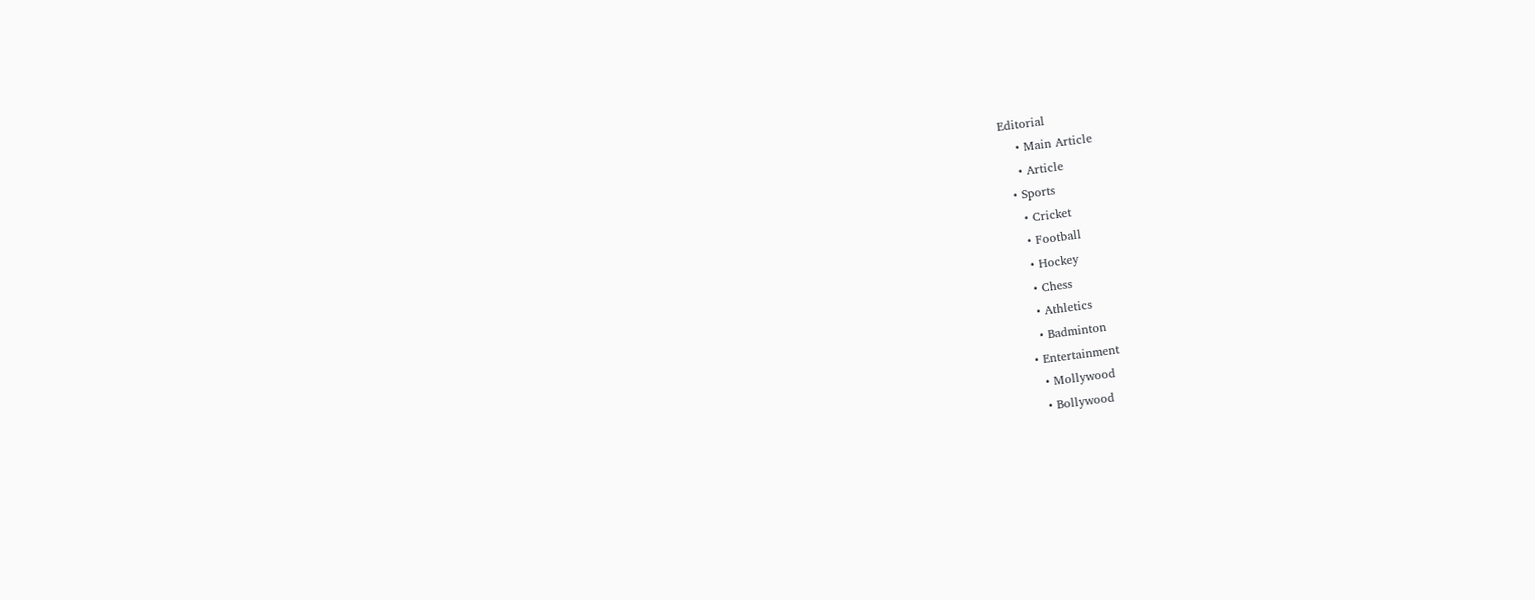Editorial
    • Main Article
    • Article
  • Sports
    • Cricket
    • Football
    • Hockey
    • Chess
    • Athletics
    • Badminton
  • Entertainment
    • Mollywood
    • Bollywood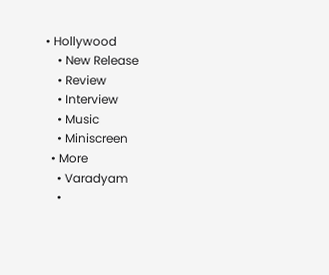• Hollywood
    • New Release
    • Review
    • Interview
    • Music
    • Miniscreen
  • More
    • Varadyam
    •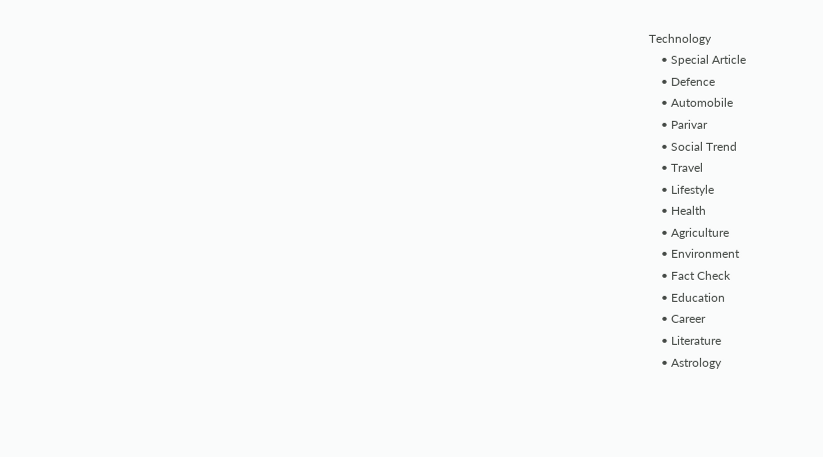Technology
    • Special Article
    • Defence
    • Automobile
    • Parivar
    • Social Trend
    • Travel
    • Lifestyle
    • Health
    • Agriculture
    • Environment
    • Fact Check
    • Education
    • Career
    • Literature
    • Astrology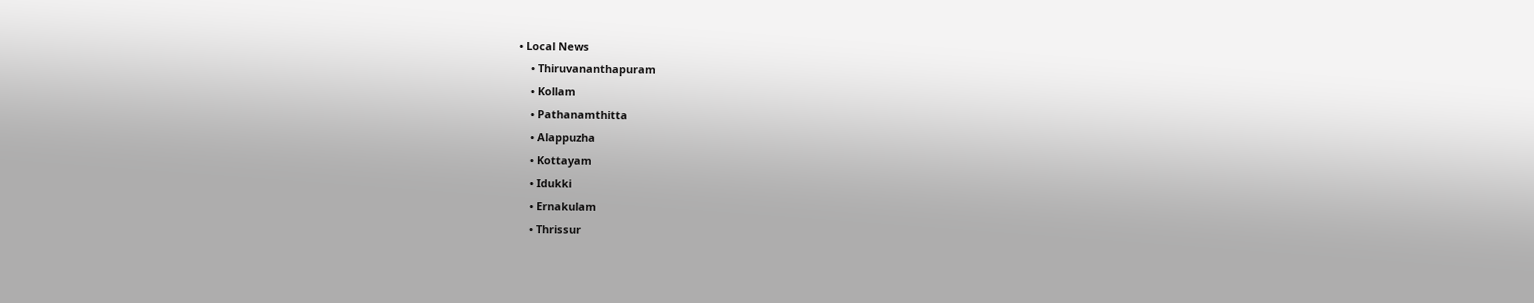• Local News
    • Thiruvananthapuram
    • Kollam
    • Pathanamthitta
    • Alappuzha
    • Kottayam
    • Idukki
    • Ernakulam
    • Thrissur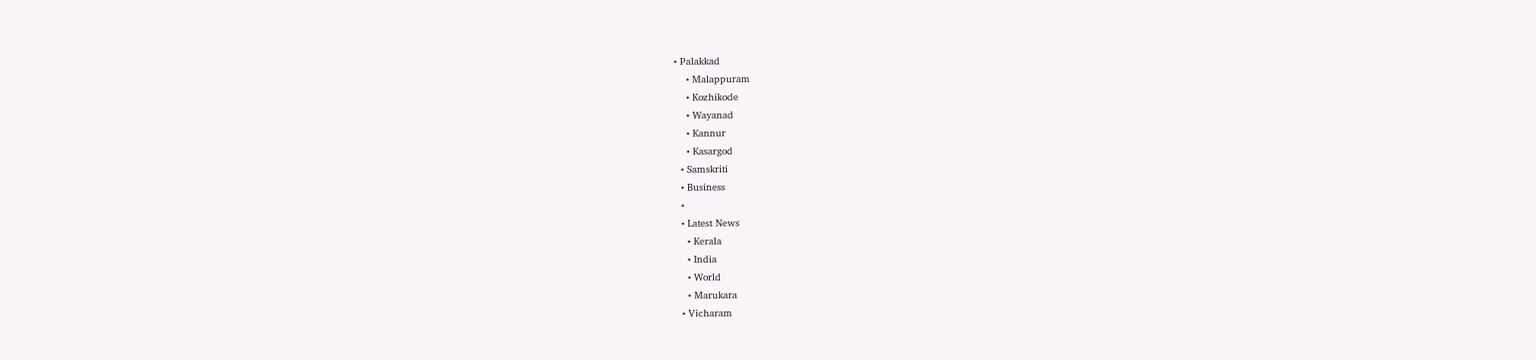• Palakkad
    • Malappuram
    • Kozhikode
    • Wayanad
    • Kannur
    • Kasargod
  • Samskriti
  • Business
  •
  • Latest News
    • Kerala
    • India
    • World
    • Marukara
  • Vicharam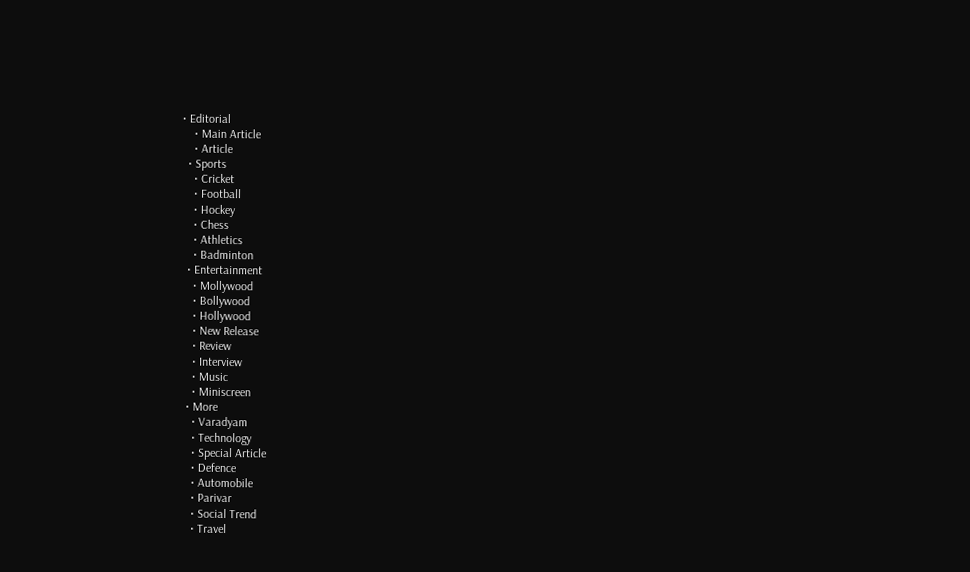• Editorial
    • Main Article
    • Article
  • Sports
    • Cricket
    • Football
    • Hockey
    • Chess
    • Athletics
    • Badminton
  • Entertainment
    • Mollywood
    • Bollywood
    • Hollywood
    • New Release
    • Review
    • Interview
    • Music
    • Miniscreen
  • More
    • Varadyam
    • Technology
    • Special Article
    • Defence
    • Automobile
    • Parivar
    • Social Trend
    • Travel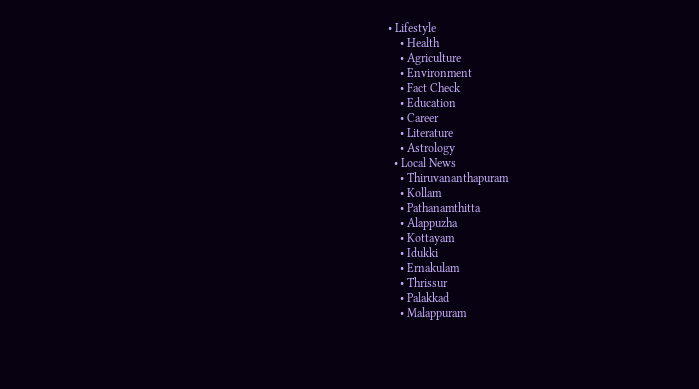• Lifestyle
    • Health
    • Agriculture
    • Environment
    • Fact Check
    • Education
    • Career
    • Literature
    • Astrology
  • Local News
    • Thiruvananthapuram
    • Kollam
    • Pathanamthitta
    • Alappuzha
    • Kottayam
    • Idukki
    • Ernakulam
    • Thrissur
    • Palakkad
    • Malappuram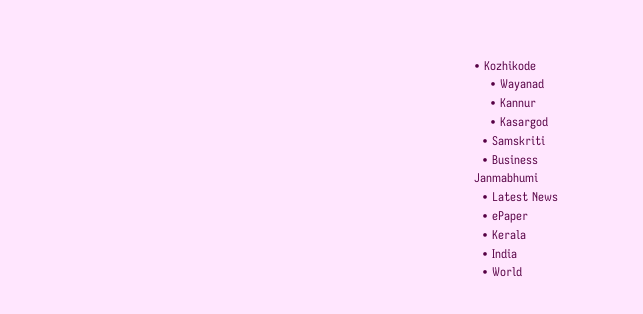• Kozhikode
    • Wayanad
    • Kannur
    • Kasargod
  • Samskriti
  • Business
Janmabhumi
  • Latest News
  • ePaper
  • Kerala
  • India
  • World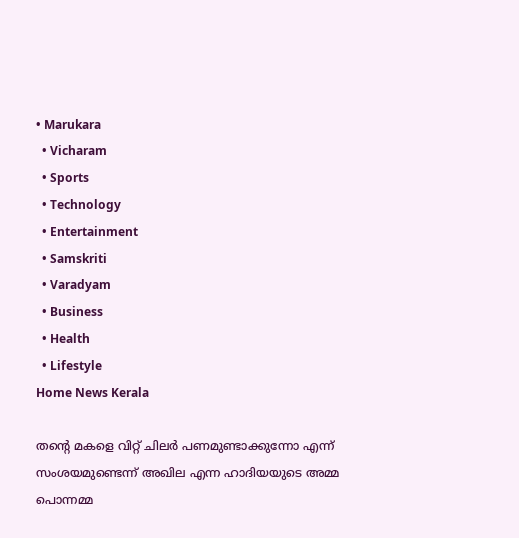• Marukara
  • Vicharam
  • Sports
  • Technology
  • Entertainment
  • Samskriti
  • Varadyam
  • Business
  • Health
  • Lifestyle
Home News Kerala

തന്റെ മകളെ വിറ്റ് ചിലര്‍ പണമുണ്ടാക്കുന്നോ എന്ന് സംശയമുണ്ടെന്ന് അഖില എന്ന ഹാദിയയുടെ അമ്മ പൊന്നമ്മ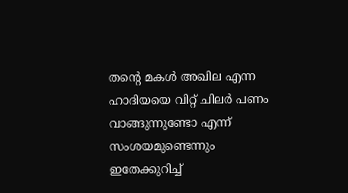തന്റെ മകള്‍ അഖില എന്ന ഹാദിയയെ വിറ്റ് ചിലര്‍ പണം വാങ്ങുന്നുണ്ടോ എന്ന് സംശയമുണ്ടെന്നും ഇതേക്കുറിച്ച്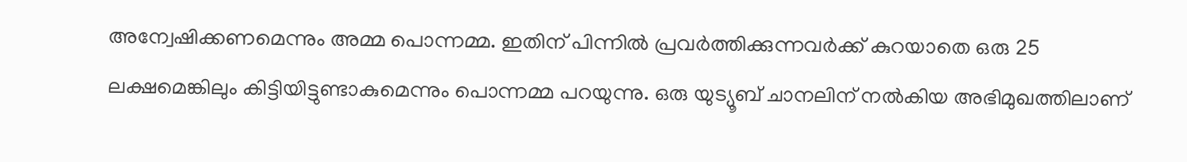അന്വേഷിക്കണമെന്നും അമ്മ പൊന്നമ്മ. ഇതിന് പിന്നില്‍ പ്രവര്‍ത്തിക്കുന്നവര്‍ക്ക് കുറയാതെ ഒരു 25 ലക്ഷമെങ്കിലും കിട്ടിയിട്ടുണ്ടാകുമെന്നും പൊന്നമ്മ പറയുന്നു. ഒരു യുട്യൂബ് ചാനലിന് നല്‍കിയ അഭിമുഖത്തിലാണ്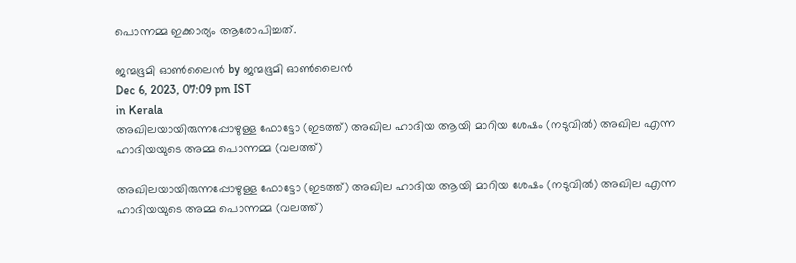പൊന്നമ്മ ഇക്കാര്യം ആരോപിച്ചത്.

ജന്മഭൂമി ഓണ്‍ലൈന്‍ by ജന്മഭൂമി ഓണ്‍ലൈന്‍
Dec 6, 2023, 07:09 pm IST
in Kerala
അഖിലയായിരുന്നപ്പോഴുള്ള ഫോട്ടോ (ഇടത്ത്) അഖില ഹാദിയ ആയി മാറിയ ശേഷം (നടുവില്‍) അഖില എന്ന ഹാദിയയുടെ അമ്മ പൊന്നമ്മ (വലത്ത്)

അഖിലയായിരുന്നപ്പോഴുള്ള ഫോട്ടോ (ഇടത്ത്) അഖില ഹാദിയ ആയി മാറിയ ശേഷം (നടുവില്‍) അഖില എന്ന ഹാദിയയുടെ അമ്മ പൊന്നമ്മ (വലത്ത്)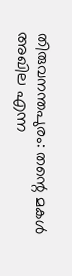തിരുവനന്തപുരം: തന്റെ മകള്‍ അഖില എന്ന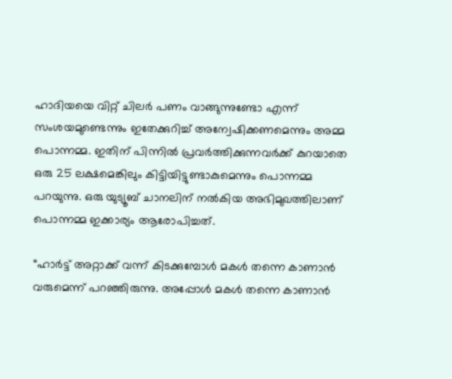ഹാദിയയെ വിറ്റ് ചിലര്‍ പണം വാങ്ങുന്നുണ്ടോ എന്ന് സംശയമുണ്ടെന്നും ഇതേക്കുറിച്ച് അന്വേഷിക്കണമെന്നും അമ്മ പൊന്നമ്മ. ഇതിന് പിന്നില്‍ പ്രവര്‍ത്തിക്കുന്നവര്‍ക്ക് കുറയാതെ ഒരു 25 ലക്ഷമെങ്കിലും കിട്ടിയിട്ടുണ്ടാകുമെന്നും പൊന്നമ്മ പറയുന്നു. ഒരു യുട്യൂബ് ചാനലിന് നല്‍കിയ അഭിമുഖത്തിലാണ് പൊന്നമ്മ ഇക്കാര്യം ആരോപിച്ചത്.

“ഹാര്‍ട്ട് അറ്റാക്ക് വന്ന് കിടക്കുമ്പോള്‍ മകള്‍ തന്നെ കാണാന്‍ വരുമെന്ന് പറഞ്ഞിരുന്നു. അപ്പോള്‍ മകള്‍ തന്നെ കാണാന്‍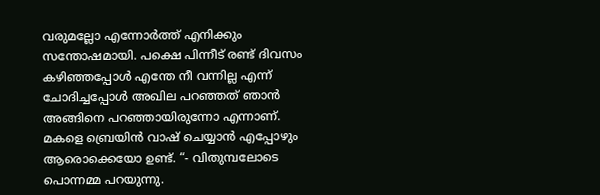വരുമല്ലോ എന്നോര്‍ത്ത് എനിക്കും സന്തോഷമായി. പക്ഷെ പിന്നീട് രണ്ട് ദിവസം കഴിഞ്ഞപ്പോള്‍ എന്തേ നീ വന്നില്ല എന്ന് ചോദിച്ചപ്പോള്‍ അഖില പറഞ്ഞത് ഞാന്‍ അങ്ങിനെ പറഞ്ഞായിരുന്നോ എന്നാണ്. മകളെ ബ്രെയിന്‍ വാഷ് ചെയ്യാന്‍ എപ്പോഴും ആരൊക്കെയോ ഉണ്ട്. “- വിതുമ്പലോടെ പൊന്നമ്മ പറയുന്നു.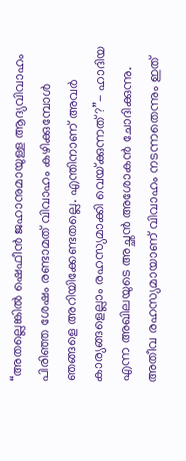“അതല്ലെങ്കില്‍ ഷെഫീന്‍ ജഹാനുമായുള്ള ആദ്യവിവാഹം പിരിഞ്ഞ ശേഷം രണ്ടാമത് വിവാഹം കഴിക്കുമ്പോള്‍ ഞങ്ങളെ അറിയിക്കേണ്ടതല്ലെ. എന്തിനാണ് അവര്‍ കാര്യങ്ങളെല്ലാം രഹസ്യമാക്കി വെയ്‌ക്കുന്നത്?”- ഹാദിയ എന്ന അഖിലയുടെ അച്ഛന്‍ അശോകന്‍ ചോദിക്കുന്നു. അതീവ രഹസ്യമായാണ് വിവാഹം നടന്നതെന്നും ഇത്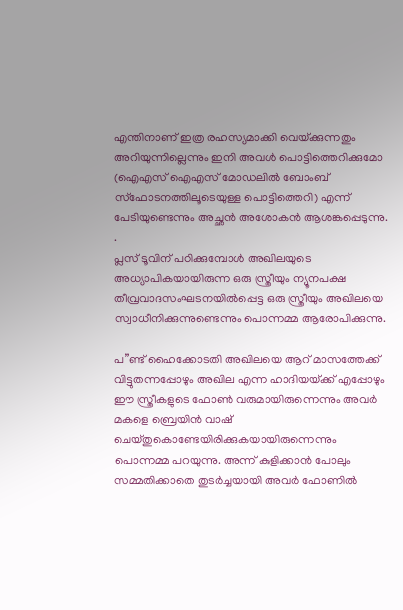എന്തിനാണ് ഇത്ര രഹസ്യമാക്കി വെയ്‌ക്കുന്നതും അറിയുന്നില്ലെന്നും ഇനി അവള്‍ പൊട്ടിത്തെറിക്കുമോ (ഐഎസ് ഐഎസ് മോഡലില്‍ ബോംബ് സ്ഫോടനത്തിലൂടെയുള്ള പൊട്ടിത്തെറി) എന്ന് പേടിയുണ്ടെന്നും അച്ഛന്‍ അശോകന്‍ ആശങ്കപ്പെടുന്നു.
.
പ്ലസ് ടൂവിന് പഠിക്കുമ്പോള്‍ അഖിലയുടെ അധ്യാപികയായിരുന്ന ഒരു സ്ത്രീയും ന്യൂനപക്ഷ തീവ്രവാദസംഘടനയില്‍പ്പെട്ട ഒരു സ്ത്രീയും അഖിലയെ സ്വാധീനിക്കുന്നുണ്ടെന്നും പൊന്നമ്മ ആരോപിക്കുന്നു.

പ”ണ്ട് ഹൈക്കോടതി അഖിലയെ ആറ് മാസത്തേക്ക് വിട്ടുതന്നപ്പോഴും അഖില എന്ന ഹാദിയയ്‌ക്ക് എപ്പോഴും ഈ സ്ത്രീകളുടെ ഫോണ്‍ വരുമായിരുന്നെന്നും അവര്‍ മകളെ ബ്രെയിന്‍ വാഷ് ചെയ്തുകൊണ്ടേയിരിക്കുകയായിരുന്നെന്നും പൊന്നമ്മ പറയുന്നു. അന്ന് കുളിക്കാന്‍ പോലും സമ്മതിക്കാതെ തുടര്‍ച്ചയായി അവര്‍ ഫോണില്‍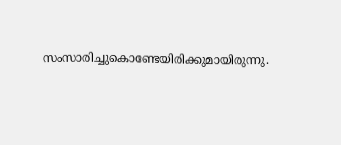സംസാരിച്ചുകൊണ്ടേയിരിക്കുമായിരുന്നു.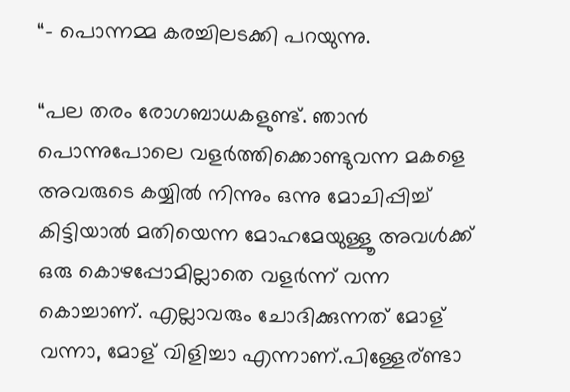“- പൊന്നമ്മ കരച്ചിലടക്കി പറയുന്നു.

“പല തരം രോഗബാധകളുണ്ട്. ഞാന്‍ പൊന്നുപോലെ വളര്‍ത്തിക്കൊണ്ടുവന്ന മകളെ അവരുടെ കയ്യില്‍ നിന്നും ഒന്നു മോചിപ്പിച്ച് കിട്ടിയാല്‍ മതിയെന്ന മോഹമേയുള്ളൂ അവള്‍ക്ക് ഒരു കൊഴപ്പോമില്ലാതെ വളര്‍ന്ന് വന്ന കൊച്ചാണ്. എല്ലാവരും ചോദിക്കുന്നത് മോള് വന്നാ, മോള് വിളിച്ചാ എന്നാണ്.പിള്ളേര്ണ്ടാ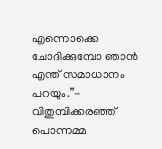എന്നൊക്കെ ചോദിക്കുമ്പോ ഞാന്‍ എന്ത് സമാധാനം പറയും.”- വിതുമ്പിക്കരഞ്ഞ് പൊന്നമ്മ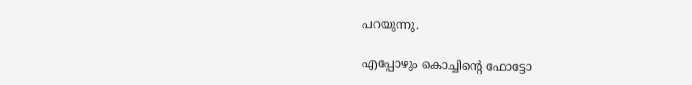പറയുന്നു.

എപ്പോഴും കൊച്ചിന്റെ ഫോട്ടോ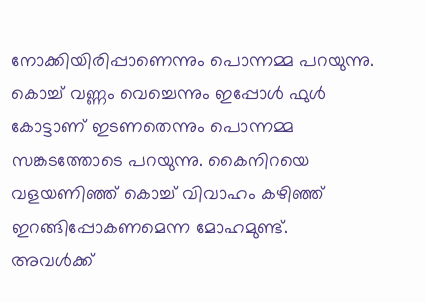നോക്കിയിരിപ്പാണെന്നും പൊന്നമ്മ പറയുന്നു. കൊച്ച് വണ്ണം വെച്ചെന്നും ഇപ്പോള്‍ ഫുള്‍ കോട്ടാണ് ഇടണതെന്നും പൊന്നമ്മ സങ്കടത്തോടെ പറയുന്നു. കൈനിറയെ വളയണിഞ്ഞ് കൊച്ച് വിവാഹം കഴിഞ്ഞ് ഇറങ്ങിപ്പോകണമെന്ന മോഹമുണ്ട്. അവള്‍ക്ക്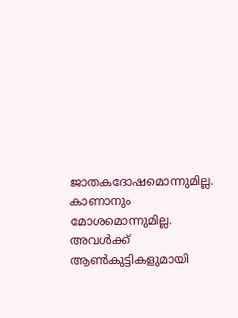ജാതകദോഷമൊന്നുമില്ല. കാണാനും മോശമൊന്നുമില്ല. അവള്‍ക്ക് ആണ്‍കുട്ടികളുമായി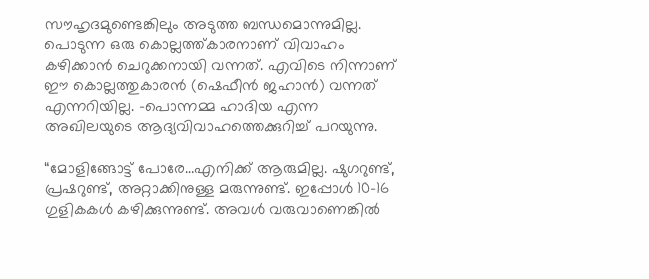സൗഹൃദമുണ്ടെങ്കിലും അടുത്ത ബന്ധമൊന്നുമില്ല. പൊടുന്ന ഒരു കൊല്ലത്ത്കാരനാണ് വിവാഹം കഴിക്കാന്‍ ചെറുക്കനായി വന്നത്. എവിടെ നിന്നാണ് ഈ കൊല്ലത്തുകാരന്‍ (ഷെഫീന്‍ ജഹാന്‍) വന്നത് എന്നറിയില്ല. -പൊന്നമ്മ ഹാദിയ എന്ന അഖിലയുടെ ആദ്യവിവാഹത്തെക്കുറിച്ച് പറയുന്നു.

“മോളിങ്ങോട്ട് പോരേ…എനിക്ക് ആരുമില്ല. ഷുഗറുണ്ട്, പ്രഷറുണ്ട്, അറ്റാക്കിനുള്ള മരുന്നുണ്ട്. ഇപ്പോള്‍ 10-16 ഗുളികകള്‍ കഴിക്കുന്നുണ്ട്. അവള്‍ വരുവാണെങ്കില്‍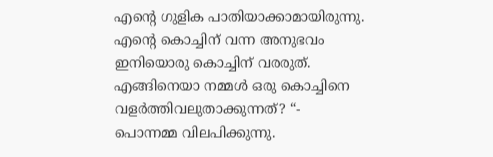എന്റെ ഗുളിക പാതിയാക്കാമായിരുന്നു. എന്റെ കൊച്ചിന് വന്ന അനുഭവം ഇനിയൊരു കൊച്ചിന് വരരുത്. എങ്ങിനെയാ നമ്മള്‍ ഒരു കൊച്ചിനെ വളര്‍ത്തിവലുതാക്കുന്നത്? “- പൊന്നമ്മ വിലപിക്കുന്നു.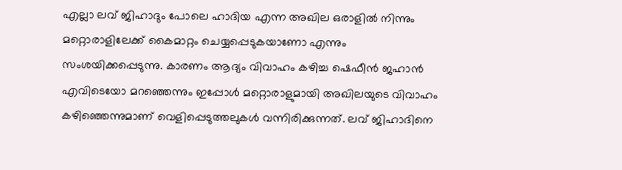എല്ലാ ലവ് ജിഹാദും പോലെ ഹാദിയ എന്ന അഖില ഒരാളില്‍ നിന്നും മറ്റൊരാളിലേക്ക് കൈമാറ്റം ചെയ്യപ്പെടുകയാണോ എന്നും സംശയിക്കപ്പെടുന്നു. കാരണം ആദ്യം വിവാഹം കഴിച്ച ഷെഫീന്‍ ജഹാന്‍ എവിടെയോ മറഞ്ഞെന്നും ഇപ്പോള്‍ മറ്റൊരാളുമായി അഖിലയുടെ വിവാഹം കഴിഞ്ഞെന്നുമാണ് വെളിപ്പെടുത്തലുകള്‍ വന്നിരിക്കുന്നത്. ലവ് ജിഹാദിനെ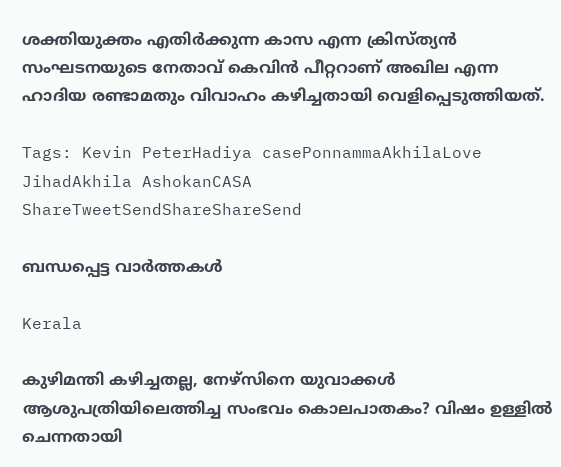ശക്തിയുക്തം എതിര്‍ക്കുന്ന കാസ എന്ന ക്രിസ്ത്യന്‍ സംഘടനയുടെ നേതാവ് കെവിന്‍ പീറ്ററാണ് അഖില എന്ന ഹാദിയ രണ്ടാമതും വിവാഹം കഴിച്ചതായി വെളിപ്പെടുത്തിയത്.

Tags: Kevin PeterHadiya casePonnammaAkhilaLove JihadAkhila AshokanCASA
ShareTweetSendShareShareSend

ബന്ധപ്പെട്ട വാര്‍ത്തകള്‍

Kerala

കുഴിമന്തി കഴിച്ചതല്ല, നേഴ്‌സിനെ യുവാക്കൾ ആശുപത്രിയിലെത്തിച്ച സംഭവം കൊലപാതകം? വിഷം ഉള്ളിൽ ചെന്നതായി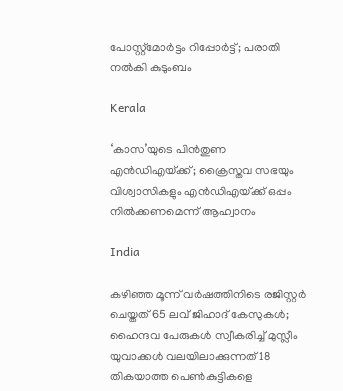പോസ്റ്റ്മോർട്ടം റിപ്പോർട്ട്; പരാതി നൽകി കുടുംബം

Kerala

‘കാസ’യുടെ പിൻതുണ എൻഡിഎയ്‌ക്ക്; ക്രൈസ്തവ സഭയും വിശ്വാസികളും എൻഡിഎയ്‌ക്ക് ഒപ്പം നിൽക്കണമെന്ന് ആഹ്വാനം

India

കഴിഞ്ഞ മൂന്ന് വർഷത്തിനിടെ രജിസ്റ്റർ ചെയ്തത് 65 ലവ് ജിഹാദ് കേസുകൾ; ഹൈന്ദവ പേരുകൾ സ്വീകരിച്ച് മുസ്ലീം യുവാക്കൾ വലയിലാക്കുന്നത് 18 തികയാത്ത പെൺകുട്ടികളെ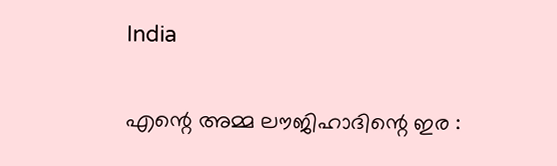India

എന്റെ അമ്മ ലൗജിഹാദിന്റെ ഇര :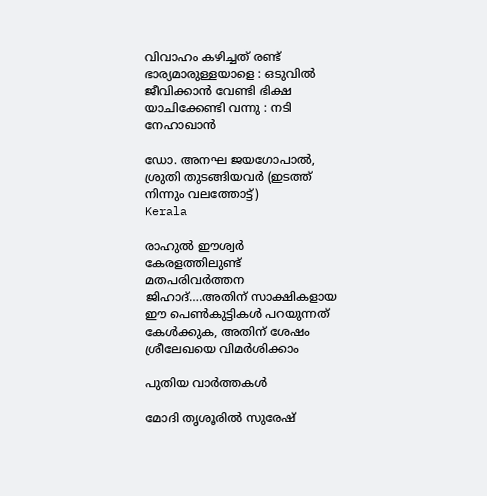വിവാഹം കഴിച്ചത് രണ്ട് ഭാര്യമാരുള്ളയാളെ : ഒടുവിൽ ജീവിക്കാൻ വേണ്ടി ഭിക്ഷ യാചിക്കേണ്ടി വന്നു : നടി നേഹാഖാൻ

ഡോ. അനഘ ജയഗോപാല്‍, ശ്രുതി തുടങ്ങിയവര്‍ (ഇടത്ത് നിന്നും വലത്തോട്ട്)
Kerala

രാഹുല്‍ ഈശ്വര്‍ കേരളത്തിലുണ്ട് മതപരിവര്‍ത്തന ജിഹാദ്….അതിന് സാക്ഷികളായ ഈ പെണ്‍കുട്ടികള്‍ പറയുന്നത് കേള്‍ക്കുക, അതിന് ശേഷം ശ്രീലേഖയെ വിമര്‍ശിക്കാം

പുതിയ വാര്‍ത്തകള്‍

മോദി തൃശൂരില്‍ സുരേഷ്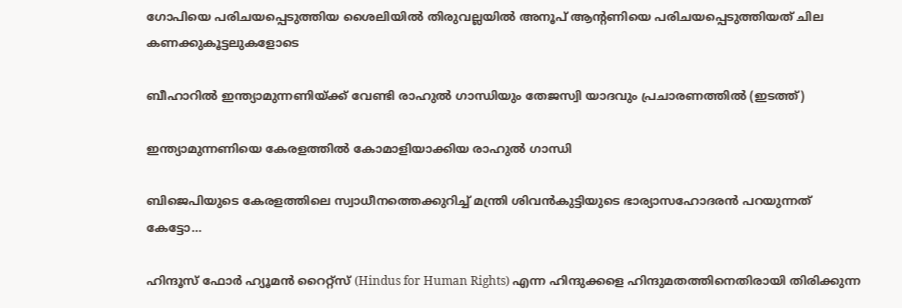ഗോപിയെ പരിചയപ്പെടുത്തിയ ശൈലിയില്‍ തിരുവല്ലയില്‍ അനൂപ് ആന്‍റണിയെ പരിചയപ്പെടുത്തിയത് ചില കണക്കുകൂട്ടലുകളോടെ

ബീഹാറില്‍ ഇന്ത്യാമുന്നണിയ്ക്ക് വേണ്ടി രാഹുല്‍ ഗാന്ധിയും തേജസ്വി യാദവും പ്രചാരണത്തില്‍ (ഇടത്ത്)

ഇന്ത്യാമുന്നണിയെ കേരളത്തില്‍ കോമാളിയാക്കിയ രാഹുല്‍ ഗാന്ധി

ബിജെപിയുടെ കേരളത്തിലെ സ്വാധീനത്തെക്കുറിച്ച് മന്ത്രി ശിവന്‍കുട്ടിയുടെ ഭാര്യാസഹോദരന്‍ പറയുന്നത് കേട്ടോ…

ഹിന്ദൂസ് ഫോര്‍ ഹ്യൂമന്‍ റൈറ്റ്സ് (Hindus for Human Rights) എന്ന ഹിന്ദുക്കളെ ഹിന്ദുമതത്തിനെതിരായി തിരിക്കുന്ന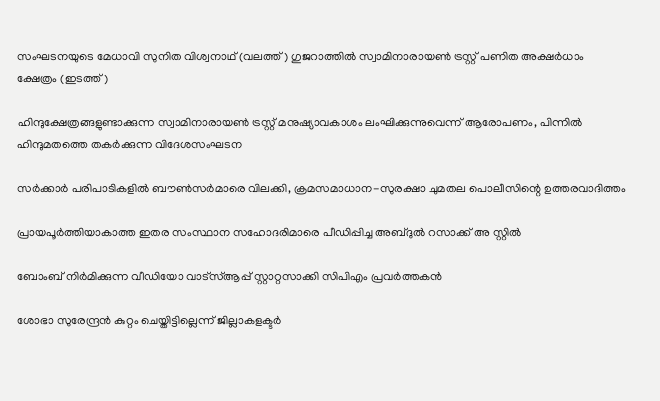സംഘടനയുടെ മേധാവി സുനിത വിശ്വനാഥ് (വലത്ത്) ഗുജറാത്തില്‍ സ്വാമിനാരായണ്‍ ട്രസ്റ്റ് പണിത അക്ഷര്‍ധാം ക്ഷേത്രം (ഇടത്ത്)

ഹിന്ദുക്ഷേത്രങ്ങളുണ്ടാക്കുന്ന സ്വാമിനാരായണ്‍ ട്രസ്റ്റ് മനുഷ്യാവകാശം ലംഘിക്കുന്നുവെന്ന് ആരോപണം, പിന്നില്‍ ഹിന്ദുമതത്തെ തകര്‍ക്കുന്ന വിദേശസംഘടന

സര്‍ക്കാര്‍ പരിപാടികളില്‍ ബൗണ്‍സര്‍മാരെ വിലക്കി, ക്രമസമാധാന-സുരക്ഷാ ചുമതല പൊലീസിന്റെ ഉത്തരവാദിത്തം

പ്രായപൂര്‍ത്തിയാകാത്ത ഇതര സംസ്ഥാന സഹോദരിമാരെ പീഡിപ്പിച്ച അബ്ദുല്‍ റസാക്ക് അ സ്റ്റില്‍

ബോംബ് നിര്‍മിക്കുന്ന വീഡിയോ വാട്‌സ്ആപ്പ് സ്റ്റാറ്റസാക്കി സിപിഎം പ്രവര്‍ത്തകന്‍

ശോഭാ സുരേന്ദ്രന്‍ കുറ്റം ചെയ്തിട്ടില്ലെന്ന് ജില്ലാകളക്ടര്‍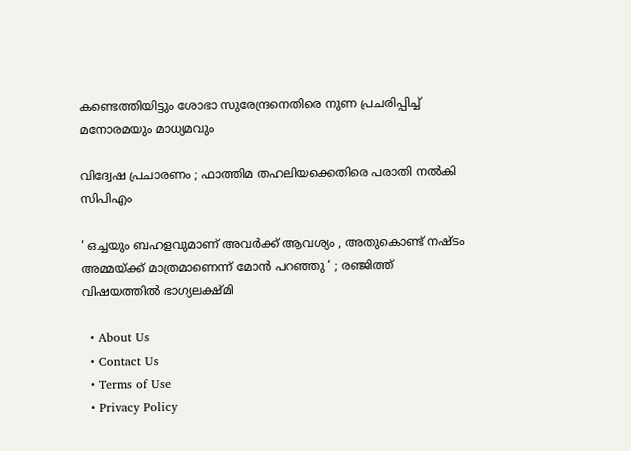കണ്ടെത്തിയിട്ടും ശോഭാ സുരേന്ദ്രനെതിരെ നുണ പ്രചരിപ്പിച്ച് മനോരമയും മാധ്യമവും

വിദ്വേഷ പ്രചാരണം ; ഫാത്തിമ തഹലിയക്കെതിരെ പരാതി നല്‍കി സിപിഎം

‘ ഒച്ചയും ബഹളവുമാണ് അവർക്ക് ആവശ്യം , അതുകൊണ്ട് നഷ്ടം അമ്മയ്‌ക്ക് മാത്രമാണെന്ന് മോൻ പറഞ്ഞു ‘ ; രഞ്ജിത്ത് വിഷയത്തിൽ ഭാഗ്യലക്ഷ്മി

  • About Us
  • Contact Us
  • Terms of Use
  • Privacy Policy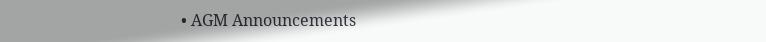• AGM Announcements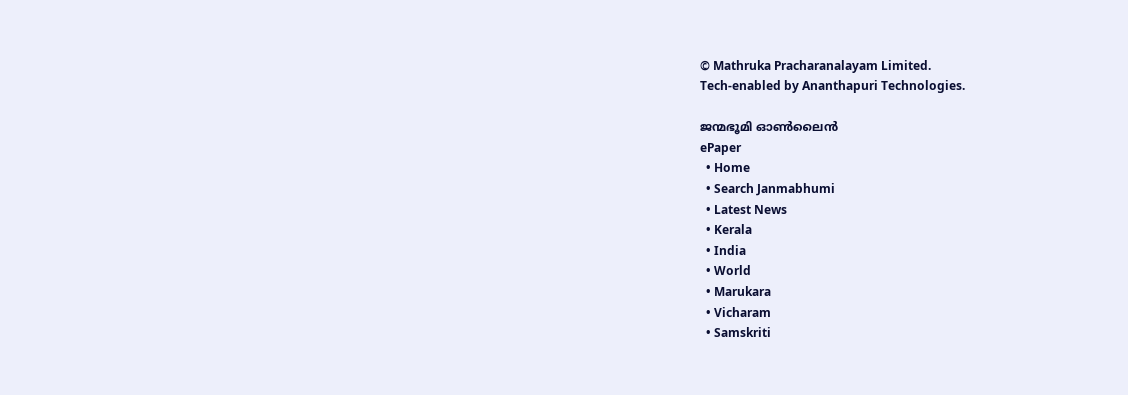© Mathruka Pracharanalayam Limited.
Tech-enabled by Ananthapuri Technologies.

ജന്മഭൂമി ഓണ്‍ലൈന്‍
ePaper
  • Home
  • Search Janmabhumi
  • Latest News
  • Kerala
  • India
  • World
  • Marukara
  • Vicharam
  • Samskriti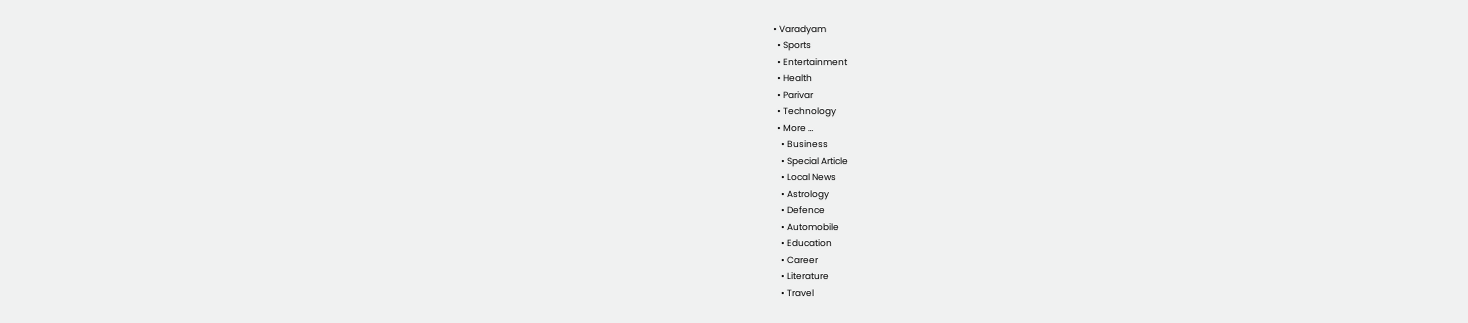• Varadyam
  • Sports
  • Entertainment
  • Health
  • Parivar
  • Technology
  • More …
    • Business
    • Special Article
    • Local News
    • Astrology
    • Defence
    • Automobile
    • Education
    • Career
    • Literature
    • Travel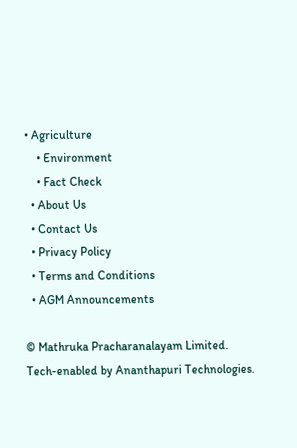• Agriculture
    • Environment
    • Fact Check
  • About Us
  • Contact Us
  • Privacy Policy
  • Terms and Conditions
  • AGM Announcements

© Mathruka Pracharanalayam Limited.
Tech-enabled by Ananthapuri Technologies.